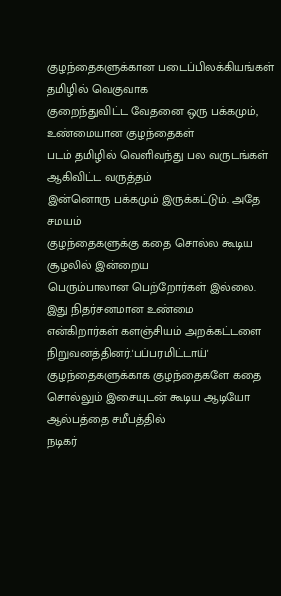குழந்தைகளுக்கான படைப்பிலக்கியங்கள் தமிழில் வெகுவாக
குறைந்துவிட்ட வேதனை ஒரு பக்கமும், உண்மையான குழந்தைகள்
படம் தமிழில் வெளிவந்து பல வருடங்கள் ஆகிவிட்ட வருத்தம்
இன்னொரு பக்கமும் இருக்கட்டும். அதே சமயம்
குழந்தைகளுக்கு கதை சொல்ல கூடிய சூழலில் இன்றைய
பெரும்பாலான பெற்றோர்கள் இல்லை. இது நிதர்சனமான உண்மை
என்கிறார்கள் களஞ்சியம் அறக்கட்டளை நிறுவனத்தினர்.'பப்பரமிட்டாய்' குழந்தைகளுக்காக குழந்தைகளே கதை
சொல்லும் இசையுடன் கூடிய ஆடியோ ஆல்பத்தை சமீபத்தில்
நடிகர்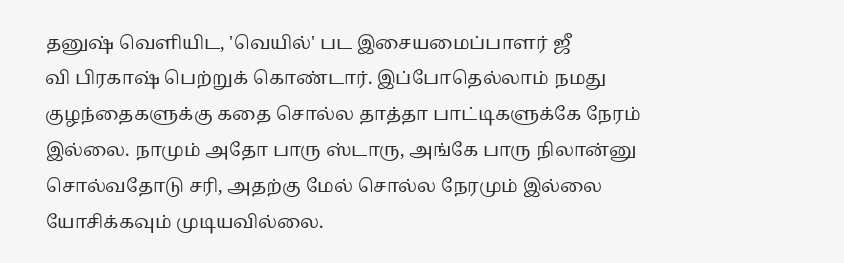தனுஷ் வெளியிட, 'வெயில்' பட இசையமைப்பாளர் ஜீ
வி பிரகாஷ் பெற்றுக் கொண்டார். இப்போதெல்லாம் நமது
குழந்தைகளுக்கு கதை சொல்ல தாத்தா பாட்டிகளுக்கே நேரம்
இல்லை. நாமும் அதோ பாரு ஸ்டாரு, அங்கே பாரு நிலான்னு
சொல்வதோடு சரி, அதற்கு மேல் சொல்ல நேரமும் இல்லை
யோசிக்கவும் முடியவில்லை.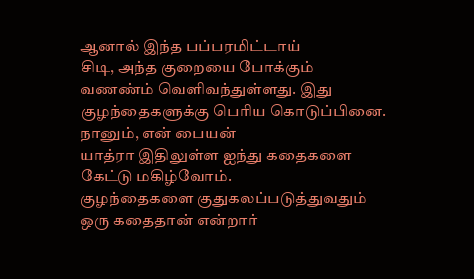ஆனால் இந்த பப்பரமிட்டாய்
சிடி, அந்த குறையை போக்கும் வணண்ம் வெளிவந்துள்ளது. இது
குழந்தைகளுக்கு பெரிய கொடுப்பினை. நானும், என் பையன்
யாத்ரா இதிலுள்ள ஐந்து கதைகளை கேட்டு மகிழ்வோம்.
குழந்தைகளை குதுகலப்படுத்துவதும் ஒரு கதைதான் என்றார்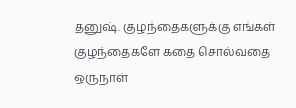தனுஷ். குழந்தைகளுக்கு எங்கள் குழந்தைகளே கதை சொல்வதை
ஒருநாள்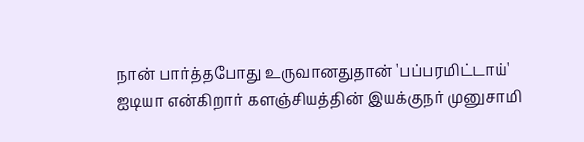நான் பார்த்தபோது உருவானதுதான் 'பப்பரமிட்டாய்'
ஐடியா என்கிறார் களஞ்சியத்தின் இயக்குநர் முனுசாமி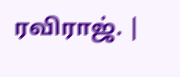ரவிராஜ். |